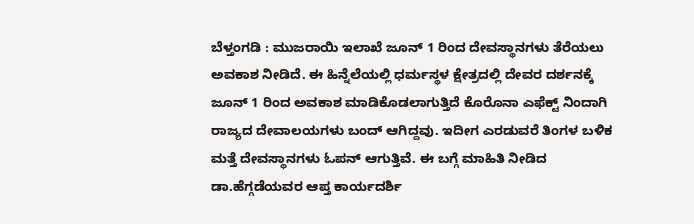ಬೆಳ್ತಂಗಡಿ : ಮುಜರಾಯಿ ಇಲಾಖೆ ಜೂನ್ 1 ರಿಂದ ದೇವಸ್ಥಾನಗಳು ತೆರೆಯಲು ಅವಕಾಶ ನೀಡಿದೆ. ಈ ಹಿನ್ನೆಲೆಯಲ್ಲಿ ಧರ್ಮಸ್ಥಳ ಕ್ಷೇತ್ರದಲ್ಲಿ ದೇವರ ದರ್ಶನಕ್ಕೆ ಜೂನ್ 1 ರಿಂದ ಅವಕಾಶ ಮಾಡಿಕೊಡಲಾಗುತ್ತಿದೆ ಕೊರೊನಾ ಎಫೆಕ್ಟ್ ನಿಂದಾಗಿ ರಾಜ್ಯದ ದೇವಾಲಯಗಳು ಬಂದ್ ಆಗಿದ್ದವು. ಇದೀಗ ಎರಡುವರೆ ತಿಂಗಳ ಬಳಿಕ ಮತ್ತೆ ದೇವಸ್ಥಾನಗಳು ಓಪನ್ ಆಗುತ್ತಿವೆ. ಈ ಬಗ್ಗೆ ಮಾಹಿತಿ ನೀಡಿದ ಡಾ.ಹೆಗ್ಗಡೆಯವರ ಆಪ್ತ ಕಾರ್ಯದರ್ಶಿ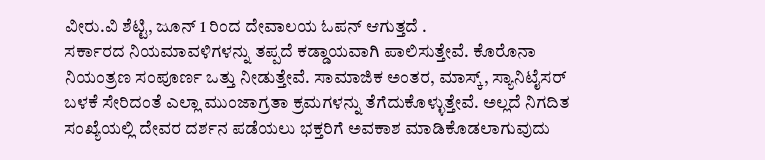ವೀರು.ವಿ ಶೆಟ್ಟಿ, ಜೂನ್ 1 ರಿಂದ ದೇವಾಲಯ ಓಪನ್ ಆಗುತ್ತದೆ .
ಸರ್ಕಾರದ ನಿಯಮಾವಳಿಗಳನ್ನು ತಪ್ಪದೆ ಕಡ್ಡಾಯವಾಗಿ ಪಾಲಿಸುತ್ತೇವೆ. ಕೊರೊನಾ ನಿಯಂತ್ರಣ ಸಂಪೂರ್ಣ ಒತ್ತು ನೀಡುತ್ತೇವೆ. ಸಾಮಾಜಿಕ ಅಂತರ, ಮಾಸ್ಕ್, ಸ್ಯಾನಿಟೈಸರ್ ಬಳಕೆ ಸೇರಿದಂತೆ ಎಲ್ಲಾ ಮುಂಜಾಗ್ರತಾ ಕ್ರಮಗಳನ್ನು ತೆಗೆದುಕೊಳ್ಳುತ್ತೇವೆ. ಅಲ್ಲದೆ ನಿಗದಿತ ಸಂಖ್ಯೆಯಲ್ಲಿ ದೇವರ ದರ್ಶನ ಪಡೆಯಲು ಭಕ್ತರಿಗೆ ಅವಕಾಶ ಮಾಡಿಕೊಡಲಾಗುವುದು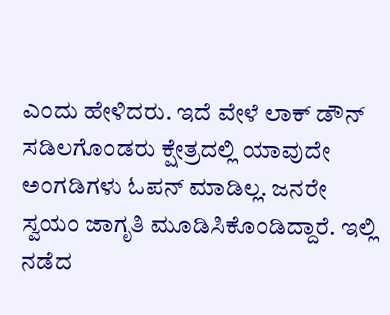ಎಂದು ಹೇಳಿದರು. ಇದೆ ವೇಳೆ ಲಾಕ್ ಡೌನ್ ಸಡಿಲಗೊಂಡರು ಕ್ಷೇತ್ರದಲ್ಲಿ ಯಾವುದೇ ಅಂಗಡಿಗಳು ಓಪನ್ ಮಾಡಿಲ್ಲ. ಜನರೇ ಸ್ವಯಂ ಜಾಗೃತಿ ಮೂಡಿಸಿಕೊಂಡಿದ್ದಾರೆ. ಇಲ್ಲಿ ನಡೆದ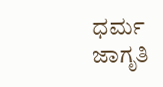ಧರ್ಮ ಜಾಗೃತಿ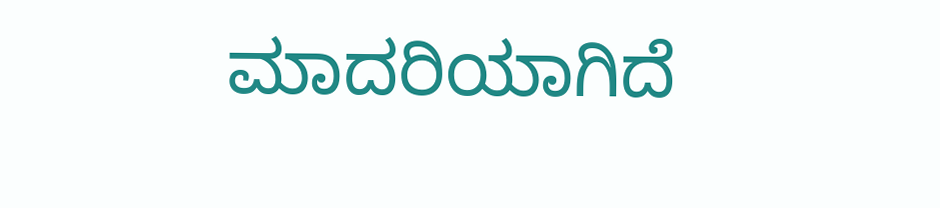ಮಾದರಿಯಾಗಿದೆ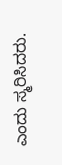ಎಂದು ಸ್ಮರಿಸಿದರು.